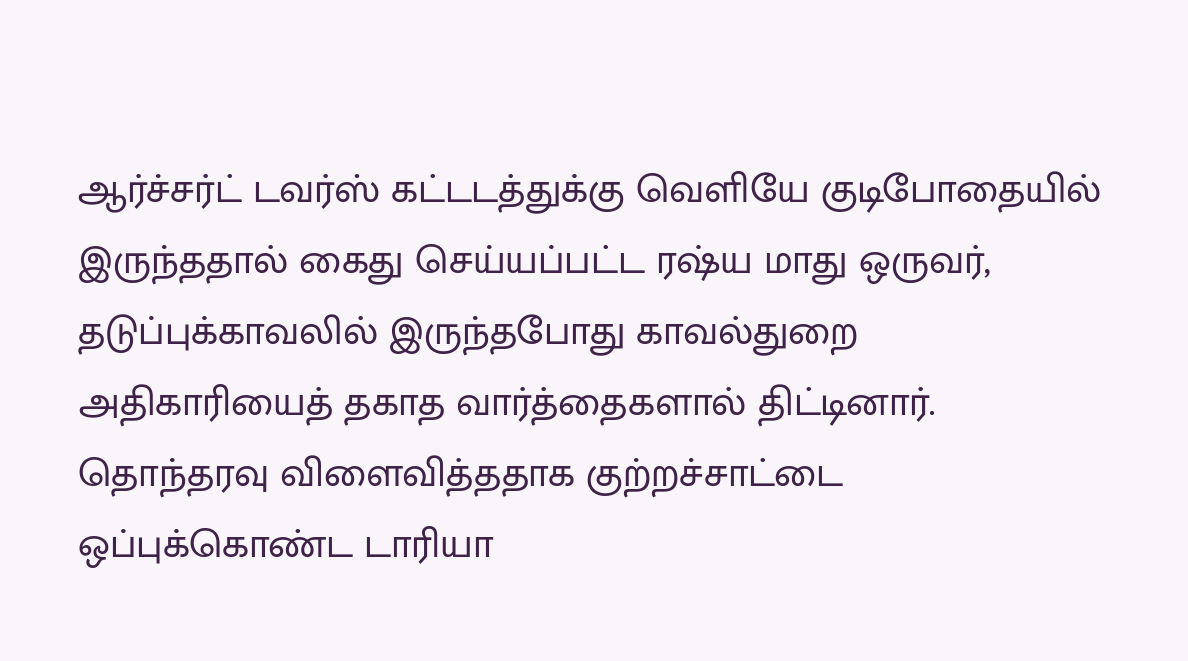ஆர்ச்சர்ட் டவர்ஸ் கட்டடத்துக்கு வெளியே குடிபோதையில் இருந்ததால் கைது செய்யப்பட்ட ரஷ்ய மாது ஒருவர், தடுப்புக்காவலில் இருந்தபோது காவல்துறை அதிகாரியைத் தகாத வார்த்தைகளால் திட்டினார்.
தொந்தரவு விளைவித்ததாக குற்றச்சாட்டை ஒப்புக்கொண்ட டாரியா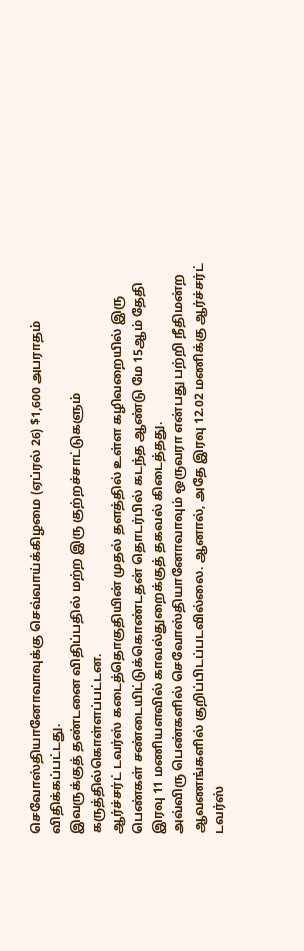செவோஸ்தியானோவாவுக்கு செவ்வாய்க்கிழமை (ஏப்ரல் 26) $1,600 அபராதம் விதிக்கப்பட்டது.
இவருக்குத் தண்டனை விதிப்பதில் மற்ற இரு குற்றச்சாட்டுகளும் கருத்தில்கொள்ளப்பட்டன.
ஆர்ச்சர்ட் டவர்ஸ் கடைத்தொகுதியின் முதல் தளத்தில் உள்ள கழிவறையில் இரு பெண்கள் சண்டையிட்டுக்கொண்டதன் தொடர்பில் கடந்த ஆண்டு மே 15ஆம் தேதி இரவு 11 மணியளவில் காவல்துறைக்குத் தகவல் கிடைத்தது.
அவ்விரு பெண்களில் செவோஸ்தியானோவாவும் ஒருவரா என்பது பற்றி நீதிமன்ற ஆவணங்களில் குறிப்பிடப்படவில்லை. ஆனால், அதே இரவு 12.02 மணிக்கு ஆர்ச்சர்ட் டவர்ஸ்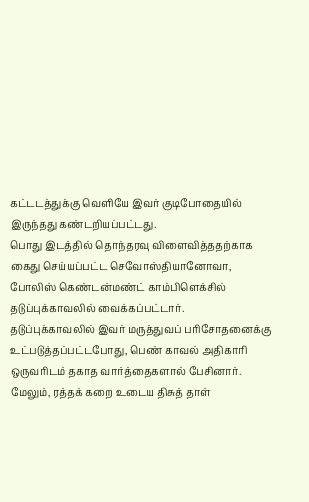கட்டடத்துக்கு வெளியே இவர் குடிபோதையில் இருந்தது கண்டறியப்பட்டது.
பொது இடத்தில் தொந்தரவு விளைவித்ததற்காக கைது செய்யப்பட்ட செவோஸ்தியானோவா, போலிஸ் கெண்டன்மண்ட் காம்பிளெக்சில் தடுப்புக்காவலில் வைக்கப்பட்டார்.
தடுப்புக்காவலில் இவர் மருத்துவப் பரிசோதனைக்கு உட்படுத்தப்பட்டபோது, பெண் காவல் அதிகாரி ஒருவரிடம் தகாத வார்த்தைகளால் பேசினார்.
மேலும், ரத்தக் கறை உடைய திசுத் தாள்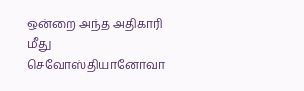ஒன்றை அந்த அதிகாரி மீது செவோஸ்தியானோவா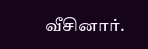வீசினார்.